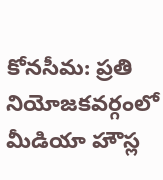కోనసీమ: ప్రతి నియోజకవర్గంలో మీడియా హౌస్ల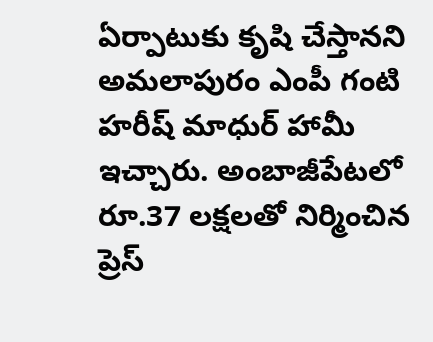ఏర్పాటుకు కృషి చేస్తానని అమలాపురం ఎంపీ గంటి హరీష్ మాధుర్ హామీ ఇచ్చారు. అంబాజీపేటలో రూ.37 లక్షలతో నిర్మించిన ప్రెస్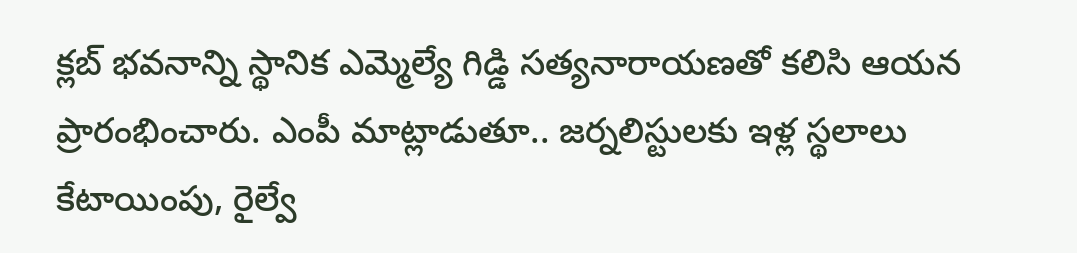క్లబ్ భవనాన్ని స్థానిక ఎమ్మెల్యే గిడ్డి సత్యనారాయణతో కలిసి ఆయన ప్రారంభించారు. ఎంపీ మాట్లాడుతూ.. జర్నలిస్టులకు ఇళ్ల స్థలాలు కేటాయింపు, రైల్వే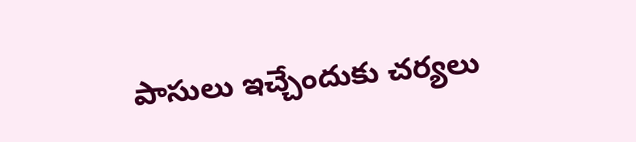పాసులు ఇచ్చేందుకు చర్యలు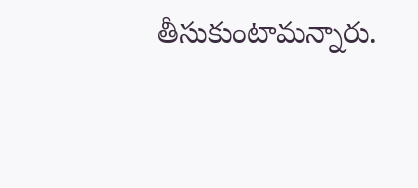తీసుకుంటామన్నారు.